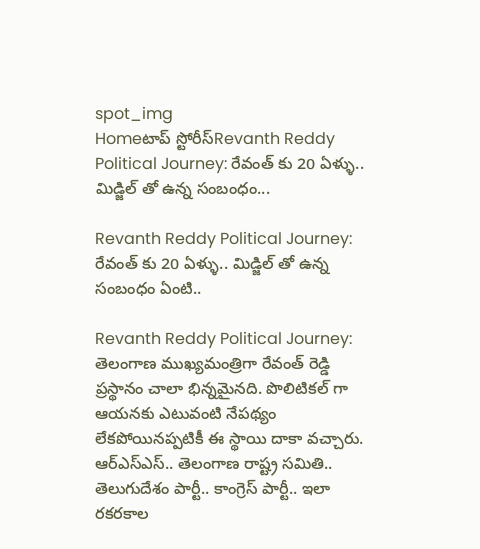spot_img
Homeటాప్ స్టోరీస్Revanth Reddy Political Journey: రేవంత్ కు 20 ఏళ్ళు.. మిడ్జిల్ తో ఉన్న సంబంధం...

Revanth Reddy Political Journey: రేవంత్ కు 20 ఏళ్ళు.. మిడ్జిల్ తో ఉన్న సంబంధం ఏంటి..

Revanth Reddy Political Journey: తెలంగాణ ముఖ్యమంత్రిగా రేవంత్ రెడ్డి ప్రస్థానం చాలా భిన్నమైనది. పొలిటికల్ గా ఆయనకు ఎటువంటి నేపథ్యం లేకపోయినప్పటికీ ఈ స్థాయి దాకా వచ్చారు. ఆర్ఎస్ఎస్.. తెలంగాణ రాష్ట్ర సమితి.. తెలుగుదేశం పార్టీ.. కాంగ్రెస్ పార్టీ.. ఇలా రకరకాల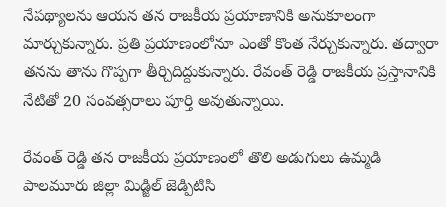నేపథ్యాలను ఆయన తన రాజకీయ ప్రయాణానికి అనుకూలంగా మార్చుకున్నారు. ప్రతి ప్రయాణంలోనూ ఎంతో కొంత నేర్చుకున్నారు. తద్వారా తనను తాను గొప్పగా తీర్చిదిద్దుకున్నారు. రేవంత్ రెడ్డి రాజకీయ ప్రస్తానానికి నేటితో 20 సంవత్సరాలు పూర్తి అవుతున్నాయి.

రేవంత్ రెడ్డి తన రాజకీయ ప్రయాణంలో తొలి అడుగులు ఉమ్మడి పాలమూరు జిల్లా మిడ్జిల్ జెడ్పిటిసి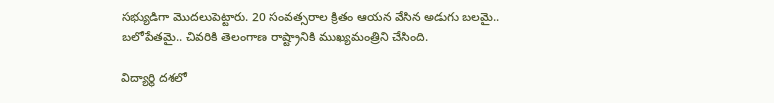సభ్యుడిగా మొదలుపెట్టారు. 20 సంవత్సరాల క్రితం ఆయన వేసిన అడుగు బలమై.. బలోపేతమై.. చివరికి తెలంగాణ రాష్ట్రానికి ముఖ్యమంత్రిని చేసింది.

విద్యార్థి దశలో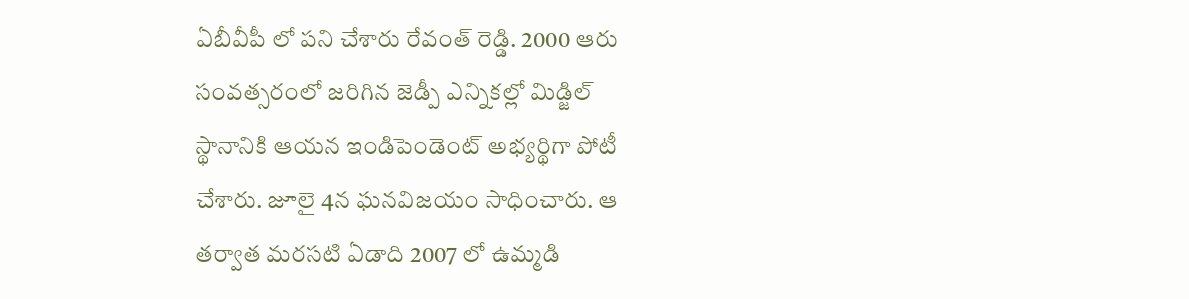ఏబీవీపీ లో పని చేశారు రేవంత్ రెడ్డి. 2000 ఆరు సంవత్సరంలో జరిగిన జెడ్పీ ఎన్నికల్లో మిడ్జిల్ స్థానానికి ఆయన ఇండిపెండెంట్ అభ్యర్థిగా పోటీ చేశారు. జూలై 4న ఘనవిజయం సాధించారు. ఆ తర్వాత మరసటి ఏడాది 2007 లో ఉమ్మడి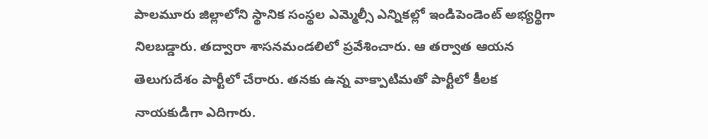పాలమూరు జిల్లాలోని స్థానిక సంస్థల ఎమ్మెల్సీ ఎన్నికల్లో ఇండిపెండెంట్ అభ్యర్థిగా నిలబడ్డారు. తద్వారా శాసనమండలిలో ప్రవేశించారు. ఆ తర్వాత ఆయన తెలుగుదేశం పార్టీలో చేరారు. తనకు ఉన్న వాక్పాటిమతో పార్టీలో కీలక నాయకుడిగా ఎదిగారు.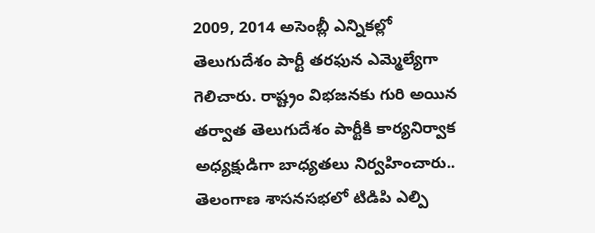2009, 2014 అసెంబ్లీ ఎన్నికల్లో తెలుగుదేశం పార్టీ తరఫున ఎమ్మెల్యేగా గెలిచారు. రాష్ట్రం విభజనకు గురి అయిన తర్వాత తెలుగుదేశం పార్టీకి కార్యనిర్వాక అధ్యక్షుడిగా బాధ్యతలు నిర్వహించారు.. తెలంగాణ శాసనసభలో టిడిపి ఎల్పి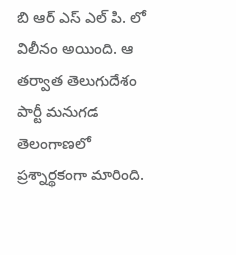బి ఆర్ ఎస్ ఎల్ పి. లో విలీనం అయింది. ఆ తర్వాత తెలుగుదేశం పార్టీ మనుగడ తెలంగాణలో ప్రశ్నార్థకంగా మారింది.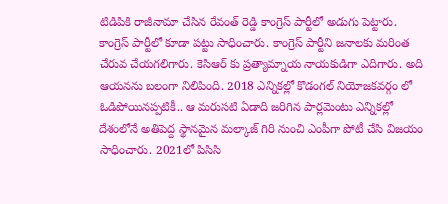టిడిపికి రాజీనామా చేసిన రేవంత్ రెడ్డి కాంగ్రెస్ పార్టీలో అడుగు పెట్టారు. కాంగ్రెస్ పార్టీలో కూడా పట్టు సాధించారు. కాంగ్రెస్ పార్టీని జనాలకు మరింత చేరువ చేయగలిగారు. కెసిఆర్ కు ప్రత్యామ్నాయ నాయకుడిగా ఎదిగారు. అది ఆయనను బలంగా నిలిపింది. 2018 ఎన్నికల్లో కొడంగల్ నియోజకవర్గం లో ఓడిపోయినప్పటికీ.. ఆ మరుసటి ఏడాది జరిగిన పార్లమెంటు ఎన్నికల్లో దేశంలోనే అతిపెద్ద స్థానమైన మల్కాజ్ గిరి నుంచి ఎంపీగా పోటీ చేసి విజయం సాధించారు. 2021లో పిసిసి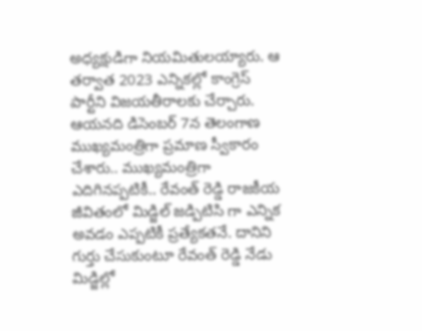అధ్యక్షుడిగా నియమితులయ్యారు. ఆ తర్వాత 2023 ఎన్నికల్లో కాంగ్రెస్ పార్టీని విజయతీరాలకు చేర్చారు. ఆయనది డిసెంబర్ 7న తెలంగాణ ముఖ్యమంత్రిగా ప్రమాణ స్వీకారం చేశారు.. ముఖ్యమంత్రిగా ఎదిగినప్పటికీ.. రేవంత్ రెడ్డి రాజకీయ జీవితంలో మిడ్జిల్ జడ్పిటిసి గా ఎన్నిక అవడం ఎప్పటికీ ప్రత్యేకతనే. దానిని గుర్తు చేసుకుంటూ రేవంత్ రెడ్డి నేడు మిడ్జిల్లో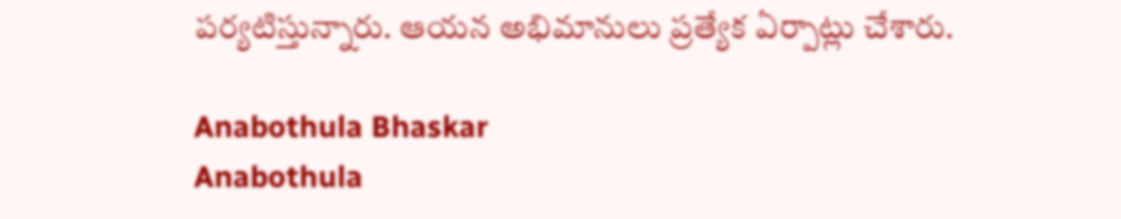పర్యటిస్తున్నారు. ఆయన అభిమానులు ప్రత్యేక ఏర్పాట్లు చేశారు.

Anabothula Bhaskar
Anabothula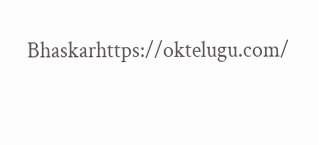Bhaskarhttps://oktelugu.com/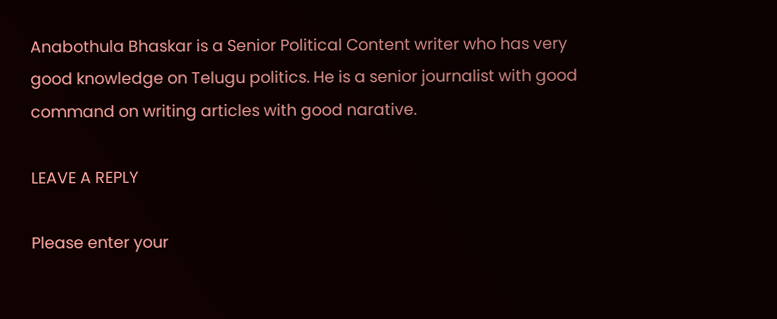Anabothula Bhaskar is a Senior Political Content writer who has very good knowledge on Telugu politics. He is a senior journalist with good command on writing articles with good narative.

LEAVE A REPLY

Please enter your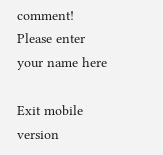comment!
Please enter your name here

Exit mobile version